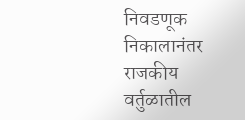निवडणूक निकालानंतर राजकीय वर्तुळातील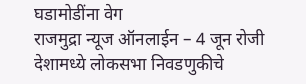घडामोडींना वेग
राजमुद्रा न्यूज ऑनलाईन – 4 जून रोजी देशामध्ये लोकसभा निवडणुकीचे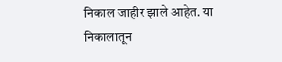निकाल जाहीर झाले आहेत. या निकालातून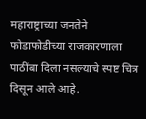महाराष्ट्राच्या जनतेने फोडाफोडीच्या राजकारणाला पाठींबा दिला नसल्याचे स्पष्ट चित्र दिसून आले आहे.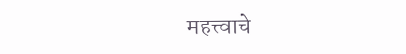महत्त्वाचे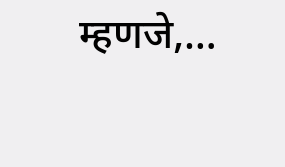म्हणजे,…